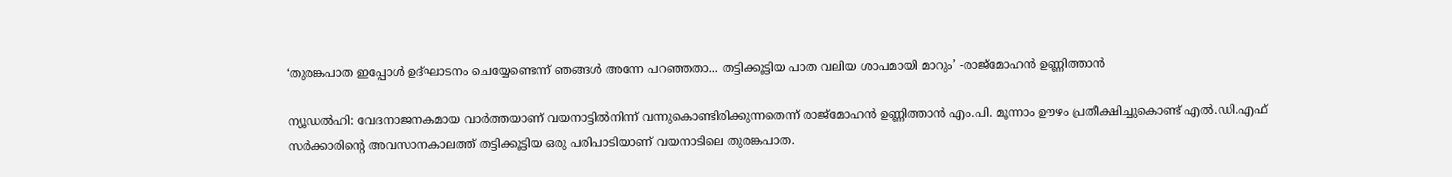‘തുരങ്കപാത ഇപ്പോൾ ഉദ്ഘാടനം ചെയ്യേണ്ടെന്ന് ഞങ്ങൾ അന്നേ പറഞ്ഞതാ... തട്ടിക്കൂട്ടിയ പാത വലിയ ശാപമായി മാറും’ -രാജ്മോഹൻ ഉണ്ണിത്താൻ

ന്യൂഡൽഹി: വേദനാജനകമായ വാർത്തയാണ് വയനാട്ടിൽനിന്ന് വന്നുകൊണ്ടിരിക്കുന്നതെന്ന് രാജ്മോഹൻ ഉണ്ണിത്താൻ എം.പി. മൂന്നാം ഊഴം പ്രതീക്ഷിച്ചുകൊണ്ട് എൽ.ഡി.എഫ് സർക്കാരിന്റെ അവസാനകാലത്ത് തട്ടിക്കൂട്ടിയ ഒരു പരിപാടിയാണ് വയനാടിലെ തുരങ്കപാത.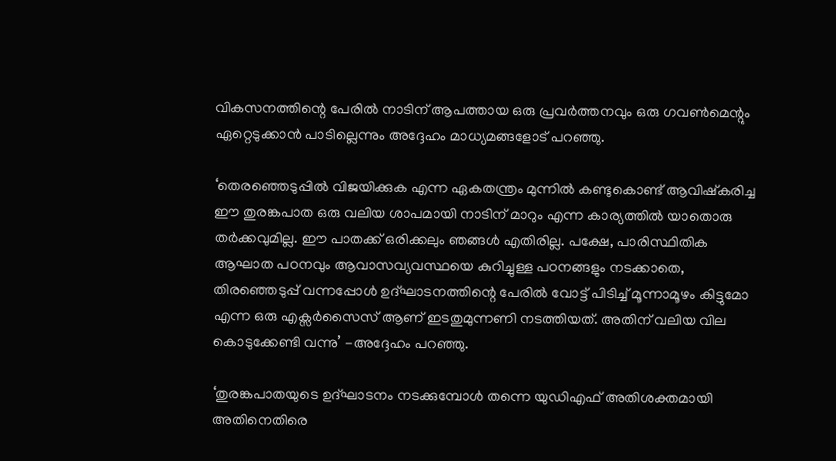വികസനത്തിന്റെ പേരിൽ നാടിന് ആപത്തായ ഒരു പ്രവർത്തനവും ഒരു ഗവൺമെന്റും ഏറ്റെടുക്കാൻ പാടില്ലെന്നും അദ്ദേഹം മാധ്യമങ്ങളോട് പറഞ്ഞു.

‘തെരഞ്ഞെടുപ്പിൽ വിജയിക്കുക എന്ന ഏകതന്ത്രം മുന്നിൽ കണ്ടുകൊണ്ട് ആവിഷ്കരിച്ച ഈ തുരങ്കപാത ഒരു വലിയ ശാപമായി നാടിന് മാറും എന്ന കാര്യത്തിൽ യാതൊരു തർക്കവുമില്ല. ഈ പാതക്ക് ഒരിക്കലും ഞങ്ങൾ എതിരില്ല. പക്ഷേ, പാരിസ്ഥിതിക ആഘാത പഠനവും ആവാസവ്യവസ്ഥയെ കുറിച്ചുള്ള പഠനങ്ങളും നടക്കാതെ, തിരഞ്ഞെടുപ്പ് വന്നപ്പോൾ ഉദ്ഘാടനത്തിന്റെ പേരിൽ വോട്ട് പിടിച്ച് മൂന്നാമൂഴം കിട്ടുമോ എന്ന ഒരു എക്സർസൈസ് ആണ് ഇടതുമുന്നണി നടത്തിയത്. അതിന് വലിയ വില കൊടുക്കേണ്ടി വന്നു’ -അദ്ദേഹം പറഞ്ഞു.

‘തുരങ്കപാതയുടെ ഉദ്ഘാടനം നടക്കുമ്പോൾ തന്നെ യുഡിഎഫ് അതിശക്തമായി അതിനെതിരെ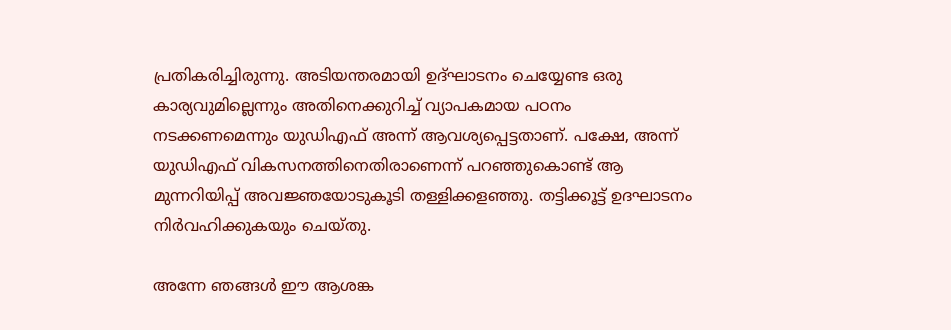പ്രതികരിച്ചിരുന്നു. അടിയന്തരമായി ഉദ്ഘാടനം ചെയ്യേണ്ട ഒരു കാര്യവുമില്ലെന്നും അതിനെക്കുറിച്ച് വ്യാപകമായ പഠനം നടക്കണമെന്നും യുഡിഎഫ് അന്ന് ആവശ്യപ്പെട്ടതാണ്. പക്ഷേ, അന്ന് യുഡിഎഫ് വികസനത്തിനെതിരാണെന്ന് പറഞ്ഞുകൊണ്ട് ആ മുന്നറിയിപ്പ് അവജ്ഞയോടുകൂടി തള്ളിക്കളഞ്ഞു. തട്ടിക്കൂട്ട് ഉദഘാടനം നിർവഹിക്കുകയും ചെയ്തു.

അന്നേ ഞങ്ങൾ ഈ ആശങ്ക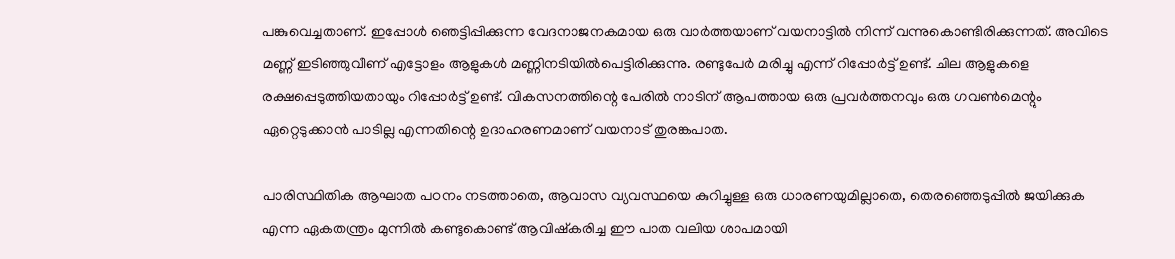പങ്കുവെച്ചതാണ്. ഇപ്പോൾ ഞെട്ടിപ്പിക്കുന്ന വേദനാജനകമായ ഒരു വാർത്തയാണ് വയനാട്ടിൽ നിന്ന് വന്നുകൊണ്ടിരിക്കുന്നത്. അവിടെ മണ്ണ് ഇടിഞ്ഞുവീണ് എട്ടോളം ആളുകൾ മണ്ണിനടിയിൽപെട്ടിരിക്കുന്നു. രണ്ടുപേർ മരിച്ചു എന്ന് റിപ്പോർട്ട് ഉണ്ട്. ചില ആളുകളെ രക്ഷപ്പെടുത്തിയതായും റിപ്പോർട്ട് ഉണ്ട്. വികസനത്തിന്റെ പേരിൽ നാടിന് ആപത്തായ ഒരു പ്രവർത്തനവും ഒരു ഗവൺമെന്റും ഏറ്റെടുക്കാൻ പാടില്ല എന്നതിന്റെ ഉദാഹരണമാണ് വയനാട് തുരങ്കപാത.

പാരിസ്ഥിതിക ആഘാത പഠനം നടത്താതെ, ആവാസ വ്യവസ്ഥയെ കുറിച്ചുള്ള ഒരു ധാരണയുമില്ലാതെ, തെരഞ്ഞെടുപ്പിൽ ജയിക്കുക എന്ന ഏകതന്ത്രം മുന്നിൽ കണ്ടുകൊണ്ട് ആവിഷ്കരിച്ച ഈ പാത വലിയ ശാപമായി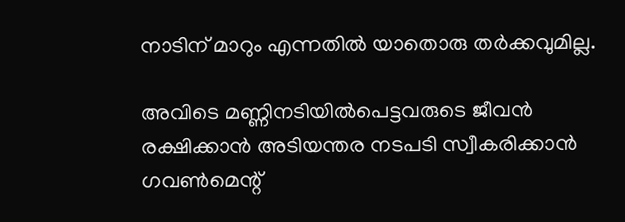നാടിന് മാറും എന്നതിൽ യാതൊരു തർക്കവുമില്ല.

അവിടെ മണ്ണിനടിയിൽപെട്ടവരുടെ ജീവൻ രക്ഷിക്കാൻ അടിയന്തര നടപടി സ്വീകരിക്കാൻ ഗവൺമെന്റ്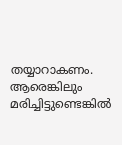തയ്യാറാകണം. ആരെങ്കിലും മരിച്ചിട്ടുണ്ടെങ്കിൽ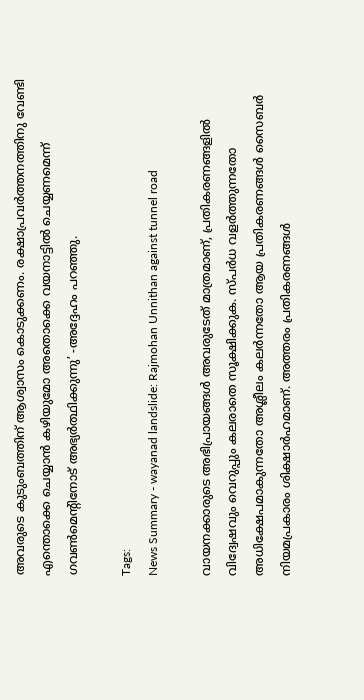അവരുടെ കുടുംബത്തിന് ആശ്വാസം കൊടുക്കണം. രക്ഷാപ്രവർത്തനത്തിനു വേണ്ടി എന്തൊക്കെ ചെയ്യാൻ കഴിയുമോ അതൊക്കെ വയനാട്ടിൽ ചെയ്യണമെന്ന് ഗവൺമെന്റിനോട് അഭ്യർത്ഥിക്കുന്നു’ -അദ്ദേഹം പറഞ്ഞു.

Tags:
News Summary - wayanad landslide: Rajmohan Unnithan against tunnel road

വായനക്കാരുടെ അഭിപ്രായങ്ങള്‍ അവരുടേത് മാത്രമാണ്, പ്രതികരണങ്ങളിൽ വിദ്വേഷവും വെറുപ്പും കലരാതെ സൂക്ഷിക്കുക. സ്പർധ വളർത്തുന്നതോ അധിക്ഷേപമാകുന്നതോ അശ്ലീലം കലർന്നതോ ആയ പ്രതികരണങ്ങൾ സൈബർ നിയമപ്രകാരം ശിക്ഷാർഹമാണ്. അത്തരം പ്രതികരണങ്ങൾ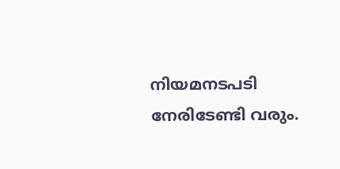നിയമനടപടി നേരിടേണ്ടി വരും.